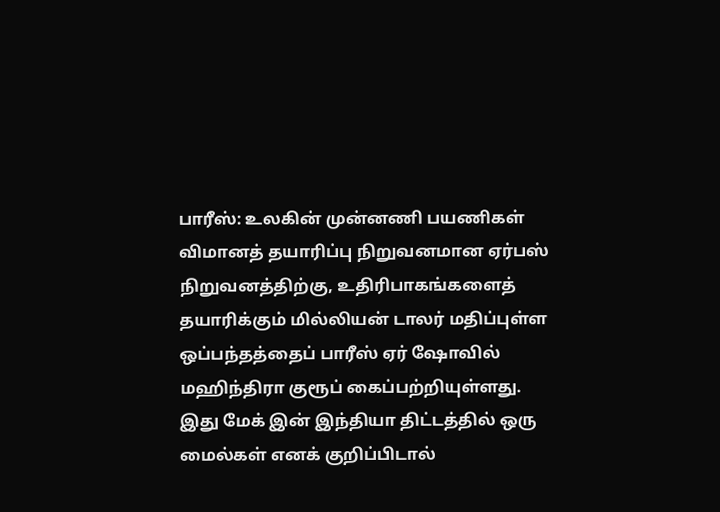பாரீஸ்: உலகின் முன்னணி பயணிகள் விமானத் தயாரிப்பு நிறுவனமான ஏர்பஸ் நிறுவனத்திற்கு, உதிரிபாகங்களைத் தயாரிக்கும் மில்லியன் டாலர் மதிப்புள்ள ஒப்பந்தத்தைப் பாரீஸ் ஏர் ஷோவில் மஹிந்திரா குரூப் கைப்பற்றியுள்ளது.
இது மேக் இன் இந்தியா திட்டத்தில் ஒரு மைல்கள் எனக் குறிப்பிடால்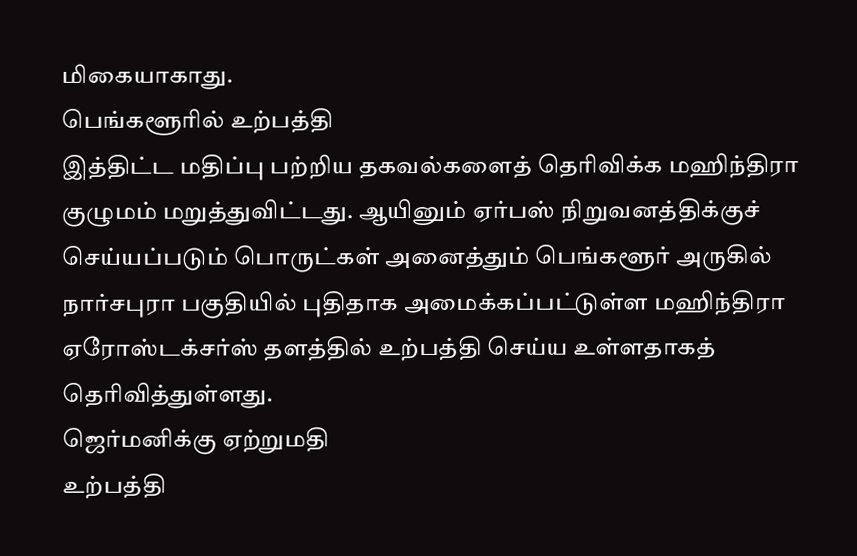மிகையாகாது.
பெங்களூரில் உற்பத்தி
இத்திட்ட மதிப்பு பற்றிய தகவல்களைத் தெரிவிக்க மஹிந்திரா குழுமம் மறுத்துவிட்டது. ஆயினும் ஏர்பஸ் நிறுவனத்திக்குச் செய்யப்படும் பொருட்கள் அனைத்தும் பெங்களூர் அருகில் நார்சபுரா பகுதியில் புதிதாக அமைக்கப்பட்டுள்ள மஹிந்திரா ஏரோஸ்டக்சர்ஸ் தளத்தில் உற்பத்தி செய்ய உள்ளதாகத் தெரிவித்துள்ளது.
ஜெர்மனிக்கு ஏற்றுமதி
உற்பத்தி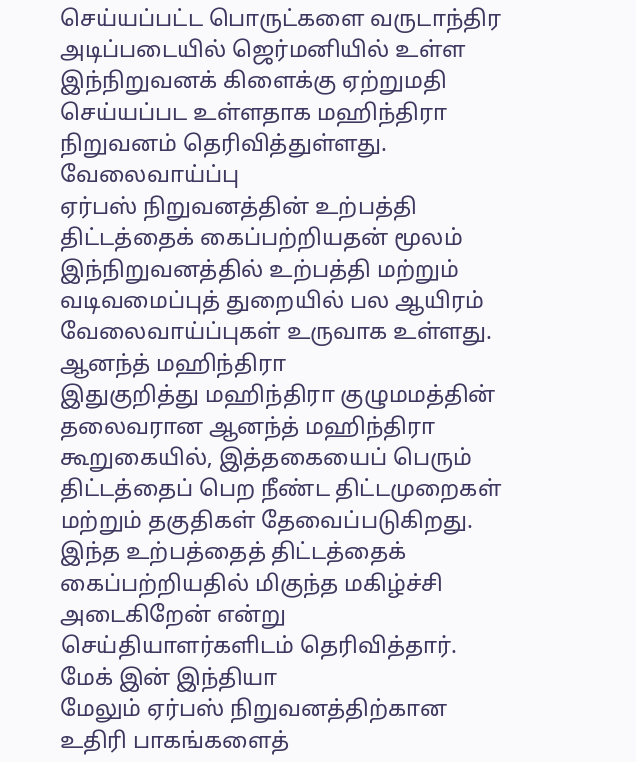செய்யப்பட்ட பொருட்களை வருடாந்திர அடிப்படையில் ஜெர்மனியில் உள்ள இந்நிறுவனக் கிளைக்கு ஏற்றுமதி செய்யப்பட உள்ளதாக மஹிந்திரா நிறுவனம் தெரிவித்துள்ளது.
வேலைவாய்ப்பு
ஏர்பஸ் நிறுவனத்தின் உற்பத்தி திட்டத்தைக் கைப்பற்றியதன் மூலம் இந்நிறுவனத்தில் உற்பத்தி மற்றும் வடிவமைப்புத் துறையில் பல ஆயிரம் வேலைவாய்ப்புகள் உருவாக உள்ளது.
ஆனந்த் மஹிந்திரா
இதுகுறித்து மஹிந்திரா குழுமமத்தின் தலைவரான ஆனந்த் மஹிந்திரா கூறுகையில், இத்தகையைப் பெரும் திட்டத்தைப் பெற நீண்ட திட்டமுறைகள் மற்றும் தகுதிகள் தேவைப்படுகிறது. இந்த உற்பத்தைத் திட்டத்தைக் கைப்பற்றியதில் மிகுந்த மகிழ்ச்சி அடைகிறேன் என்று செய்தியாளர்களிடம் தெரிவித்தார்.
மேக் இன் இந்தியா
மேலும் ஏர்பஸ் நிறுவனத்திற்கான உதிரி பாகங்களைத்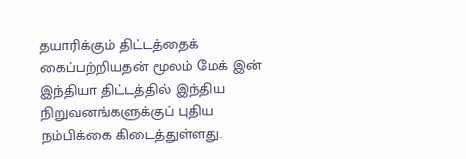தயாரிக்கும் திட்டத்தைக் கைப்பற்றியதன் மூலம் மேக் இன் இந்தியா திட்டத்தில் இந்திய நிறுவனங்களுக்குப் புதிய நம்பிக்கை கிடைத்துள்ளது.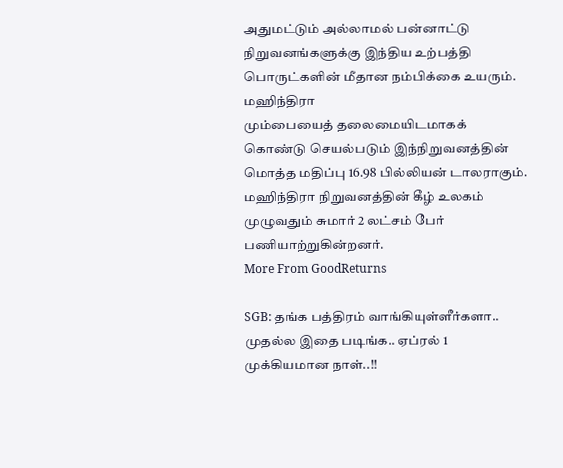அதுமட்டும் அல்லாமல் பன்னாட்டு நிறுவனங்களுக்கு இந்திய உற்பத்தி பொருட்களின் மீதான நம்பிக்கை உயரும்.
மஹிந்திரா
மும்பையைத் தலைமையிடமாகக் கொண்டு செயல்படும் இந்நிறுவனத்தின் மொத்த மதிப்பு 16.98 பில்லியன் டாலராகும். மஹிந்திரா நிறுவனத்தின் கீழ் உலகம் முழுவதும் சுமார் 2 லட்சம் பேர் பணியாற்றுகின்றனர்.
More From GoodReturns

SGB: தங்க பத்திரம் வாங்கியுள்ளீர்களா.. முதல்ல இதை படிங்க.. ஏப்ரல் 1 முக்கியமான நாள்..!!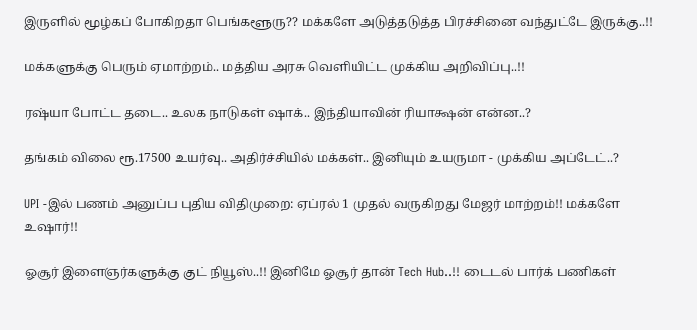இருளில் மூழ்கப் போகிறதா பெங்களூரு?? மக்களே அடுத்தடுத்த பிரச்சினை வந்துட்டே இருக்கு..!!

மக்களுக்கு பெரும் ஏமாற்றம்.. மத்திய அரசு வெளியிட்ட முக்கிய அறிவிப்பு..!!

ரஷ்யா போட்ட தடை.. உலக நாடுகள் ஷாக்.. இந்தியாவின் ரியாக்ஷன் என்ன..?

தங்கம் விலை ரூ.17500 உயர்வு.. அதிர்ச்சியில் மக்கள்.. இனியும் உயருமா - முக்கிய அப்டேட்..?

UPI -இல் பணம் அனுப்ப புதிய விதிமுறை: ஏப்ரல் 1 முதல் வருகிறது மேஜர் மாற்றம்!! மக்களே உஷார்!!

ஓசூர் இளைஞர்களுக்கு குட் நியூஸ்..!! இனிமே ஓசூர் தான் Tech Hub..!! டைடல் பார்க் பணிகள்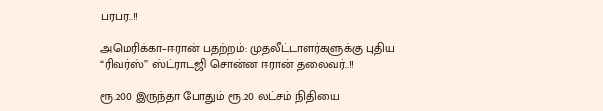பரபர..!!

அமெரிக்கா–ஈரான் பதற்றம்: முதலீட்டாளர்களுக்கு புதிய “ரிவர்ஸ்” ஸ்ட்ராடஜி சொன்ன ஈரான் தலைவர்..!!

ரூ.200 இருந்தா போதும் ரூ.20 லட்சம் நிதியை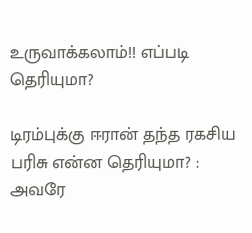உருவாக்கலாம்!! எப்படி தெரியுமா?

டிரம்புக்கு ஈரான் தந்த ரகசிய பரிசு என்ன தெரியுமா? : அவரே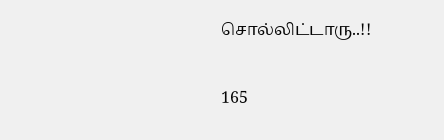சொல்லிட்டாரு..!!

165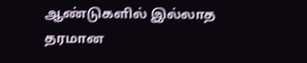ஆண்டுகளில் இல்லாத தரமான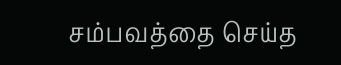சம்பவத்தை செய்த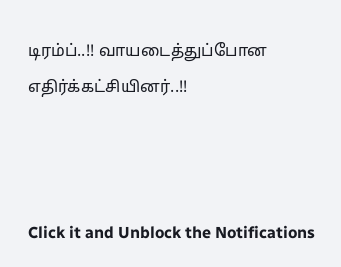டிரம்ப்..!! வாயடைத்துப்போன எதிர்க்கட்சியினர்..!!



Click it and Unblock the Notifications